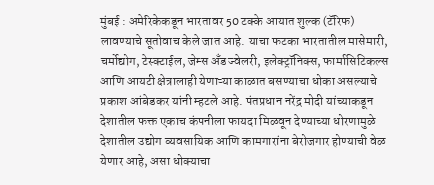मुंबई : अमेरिकेकडून भारतावर 50 टक्के आयात शुल्क (टॅरिफ) लावण्याचे सूतोवाच केले जात आहे. याचा फटका भारतातील मासेमारी, चर्मोद्योग, टेस्क्टाईल, जेम्स अँड ज्वेलरी, इलेक्ट्रॉनिक्स, फार्मासिटिकल्स आणि आयटी क्षेत्रालाही येणाऱ्या काळात बसण्याचा धोका असल्याचे प्रकाश आंबेडकर यांनी म्हटले आहे. पंतप्रधान नरेंद्र मोदी यांच्याकडून देशातील फक्त एकाच कंपनीला फायदा मिळवून देण्याच्या धोरणामुळे देशातील उद्योग व्यवसायिक आणि कामगारांना बेरोजगार होण्याची वेळ येणार आहे, असा धोक्याचा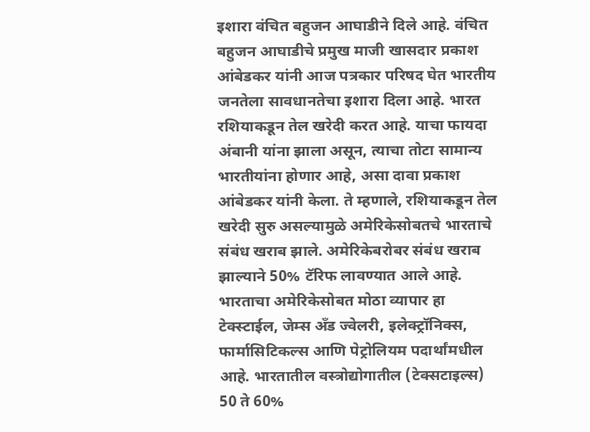इशारा वंचित बहुजन आघाडीने दिले आहे. वंचित बहुजन आघाडीचे प्रमुख माजी खासदार प्रकाश आंबेडकर यांनी आज पत्रकार परिषद घेत भारतीय जनतेला सावधानतेचा इशारा दिला आहे. भारत रशियाकडून तेल खरेदी करत आहे. याचा फायदा अंबानी यांना झाला असून, त्याचा तोटा सामान्य भारतीयांना होणार आहे, असा दावा प्रकाश आंबेडकर यांनी केला. ते म्हणाले, रशियाकडून तेल खरेदी सुरु असल्यामुळे अमेरिकेसोबतचे भारताचे संबंध खराब झाले. अमेरिकेबरोबर संबंध खराब झाल्याने 50% टॅरिफ लावण्यात आले आहे. भारताचा अमेरिकेसोबत मोठा व्यापार हा टेक्स्टाईल, जेम्स अँड ज्वेलरी, इलेक्ट्रॉनिक्स, फार्मासिटिकल्स आणि पेट्रोलियम पदार्थांमधील आहे. भारतातील वस्त्रोद्योगातील (टेक्सटाइल्स) 50 ते 60%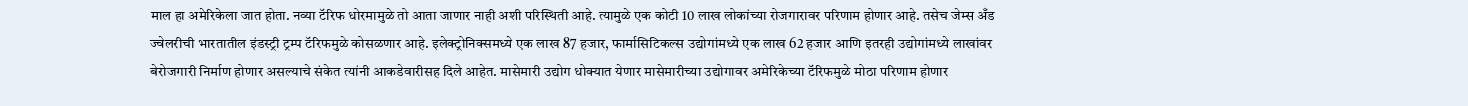माल हा अमेरिकेला जात होता. नव्या टॅरिफ धोरमामुळे तो आता जाणार नाही अशी परिस्थिती आहे. त्यामुळे एक कोटी 10 लाख लोकांच्या रोजगारावर परिणाम होणार आहे. तसेच जेम्स अँड ज्वेलरीची भारतातील इंडस्ट्री ट्रम्प टॅरिफमुळे कोसळणार आहे. इलेक्ट्रोनिक्समध्ये एक लाख 87 हजार, फार्मासिटिकल्स उद्योगांमध्ये एक लाख 62 हजार आणि इतरही उद्योगांमध्ये लाखांवर बेरोजगारी निर्माण होणार असल्याचे संकेत त्यांनी आकडेवारीसह दिले आहेत. मासेमारी उद्योग धोक्यात येणार मासेमारीच्या उद्योगावर अमेरिकेच्या टॅरिफमुळे मोठा परिणाम होणार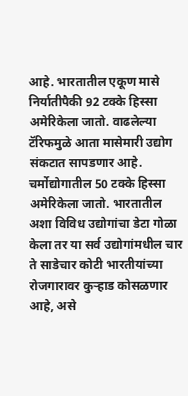आहे. भारतातील एकूण मासे निर्यातीपैकी 92 टक्के हिस्सा अमेरिकेला जातो. वाढलेल्या टॅरिफमुळे आता मासेमारी उद्योग संकटात सापडणार आहे. चर्मोद्योगातील 50 टक्के हिस्सा अमेरिकेला जातो. भारतातील अशा विविध उद्योगांचा डेटा गोळा केला तर या सर्व उद्योगांमधील चार ते साडेचार कोटी भारतीयांच्या रोजगारावर कुऱ्हाड कोसळणार आहे, असे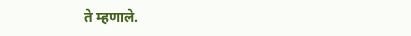ते म्हणाले.